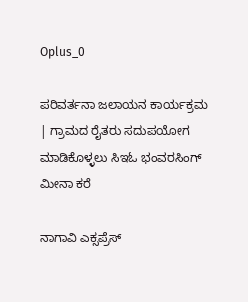Oplus_0

ಪರಿವರ್ತನಾ ಜಲಾಯನ ಕಾರ್ಯಕ್ರಮ | ಗ್ರಾಮದ ರೈತರು ಸದುಪಯೋಗ ಮಾಡಿಕೊಳ್ಳಲು ಸಿಇಓ ಭಂವರಸಿಂಗ್ ಮೀನಾ ಕರೆ

ನಾಗಾವಿ ಎಕ್ಸಪ್ರೆಸ್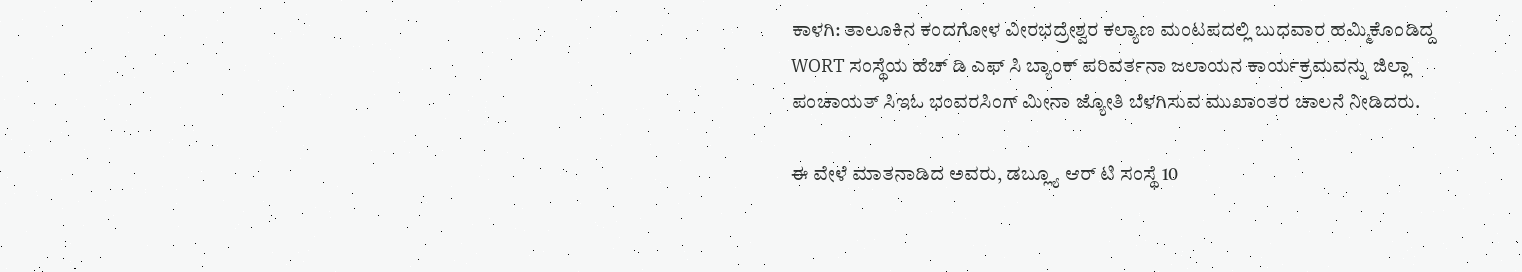ಕಾಳಗಿ: ತಾಲೂಕಿನ ಕಂದಗೋಳ ವೀರಭದ್ರೇಶ್ವರ ಕಲ್ಯಾಣ ಮಂಟಪದಲ್ಲಿ ಬುಧವಾರ ಹಮ್ಮಿಕೊಂಡಿದ್ದ WORT ಸಂಸ್ಥೆಯ ಹೆಚ್ ಡಿ ಎಫ್ ಸಿ ಬ್ಯಾಂಕ್ ಪರಿವರ್ತನಾ ಜಲಾಯನ ಕಾರ್ಯಕ್ರಮವನ್ನು ಜಿಲ್ಲಾ ಪಂಚಾಯತ್ ಸಿಇಓ ಭಂವರಸಿಂಗ್ ಮೀನಾ ಜ್ಯೋತಿ ಬೆಳಗಿಸುವ ಮುಖಾಂತರ ಚಾಲನೆ ನೀಡಿದರು.

ಈ ವೇಳೆ ಮಾತನಾಡಿದ ಅವರು, ಡಬ್ಲ್ಯೂ ಆರ್ ಟಿ ಸಂಸ್ಥೆ 10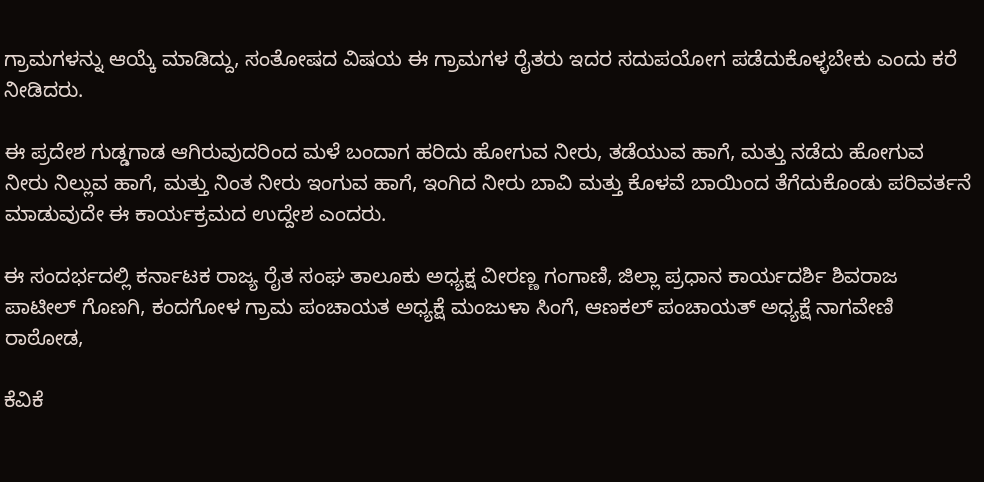ಗ್ರಾಮಗಳನ್ನು ಆಯ್ಕೆ ಮಾಡಿದ್ದು, ಸಂತೋಷದ ವಿಷಯ ಈ ಗ್ರಾಮಗಳ ರೈತರು ಇದರ ಸದುಪಯೋಗ ಪಡೆದುಕೊಳ್ಳಬೇಕು ಎಂದು ಕರೆ ನೀಡಿದರು.

ಈ ಪ್ರದೇಶ ಗುಡ್ಡಗಾಡ ಆಗಿರುವುದರಿಂದ ಮಳೆ ಬಂದಾಗ ಹರಿದು ಹೋಗುವ ನೀರು, ತಡೆಯುವ ಹಾಗೆ, ಮತ್ತು ನಡೆದು ಹೋಗುವ ನೀರು ನಿಲ್ಲುವ ಹಾಗೆ, ಮತ್ತು ನಿಂತ ನೀರು ಇಂಗುವ ಹಾಗೆ, ಇಂಗಿದ ನೀರು ಬಾವಿ ಮತ್ತು ಕೊಳವೆ ಬಾಯಿಂದ ತೆಗೆದುಕೊಂಡು ಪರಿವರ್ತನೆ ಮಾಡುವುದೇ ಈ ಕಾರ್ಯಕ್ರಮದ ಉದ್ದೇಶ ಎಂದರು.

ಈ ಸಂದರ್ಭದಲ್ಲಿ ಕರ್ನಾಟಕ ರಾಜ್ಯ ರೈತ ಸಂಘ ತಾಲೂಕು ಅಧ್ಯಕ್ಷ ವೀರಣ್ಣ ಗಂಗಾಣಿ, ಜಿಲ್ಲಾ ಪ್ರಧಾನ ಕಾರ್ಯದರ್ಶಿ ಶಿವರಾಜ ಪಾಟೀಲ್ ಗೊಣಗಿ, ಕಂದಗೋಳ ಗ್ರಾಮ ಪಂಚಾಯತ ಅಧ್ಯಕ್ಷೆ ಮಂಜುಳಾ ಸಿಂಗೆ, ಆಣಕಲ್ ಪಂಚಾಯತ್ ಅಧ್ಯಕ್ಷೆ ನಾಗವೇಣಿ ರಾಠೋಡ,

ಕೆವಿಕೆ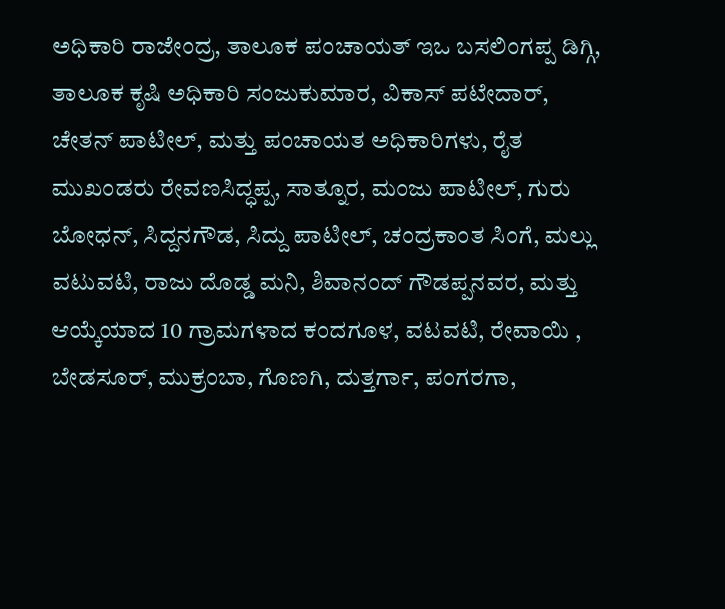ಅಧಿಕಾರಿ ರಾಜೇಂದ್ರ, ತಾಲೂಕ ಪಂಚಾಯತ್ ಇಒ ಬಸಲಿಂಗಪ್ಪ ಡಿಗ್ಗಿ, ತಾಲೂಕ ಕೃಷಿ ಅಧಿಕಾರಿ ಸಂಜುಕುಮಾರ, ವಿಕಾಸ್ ಪಟೇದಾರ್, ಚೇತನ್ ಪಾಟೀಲ್, ಮತ್ತು ಪಂಚಾಯತ ಅಧಿಕಾರಿಗಳು, ರೈತ ಮುಖಂಡರು ರೇವಣಸಿದ್ಧಪ್ಪ, ಸಾತ್ನೂರ, ಮಂಜು ಪಾಟೀಲ್, ಗುರು ಬೋಧನ್, ಸಿದ್ದನಗೌಡ, ಸಿದ್ದು ಪಾಟೀಲ್, ಚಂದ್ರಕಾಂತ ಸಿಂಗೆ, ಮಲ್ಲು ವಟುವಟಿ, ರಾಜು ದೊಡ್ಡ ಮನಿ, ಶಿವಾನಂದ್ ಗೌಡಪ್ಪನವರ, ಮತ್ತು ಆಯ್ಕೆಯಾದ 10 ಗ್ರಾಮಗಳಾದ ಕಂದಗೂಳ, ವಟವಟಿ, ರೇವಾಯಿ , ಬೇಡಸೂರ್, ಮುಕ್ರಂಬಾ, ಗೊಣಗಿ, ದುತ್ತರ್ಗಾ, ಪಂಗರಗಾ,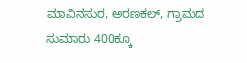ಮಾವಿನಸುರ, ಅರಣಕಲ್, ಗ್ರಾಮದ ಸುಮಾರು 400ಕ್ಕೂ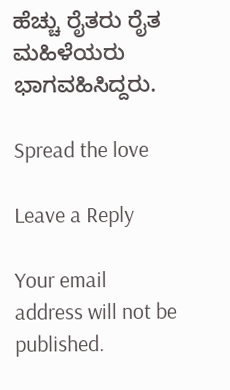ಹೆಚ್ಚು ರೈತರು ರೈತ ಮಹಿಳೆಯರು ಭಾಗವಹಿಸಿದ್ದರು.

Spread the love

Leave a Reply

Your email address will not be published.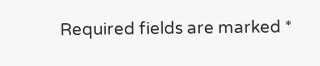Required fields are marked *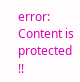error: Content is protected !!